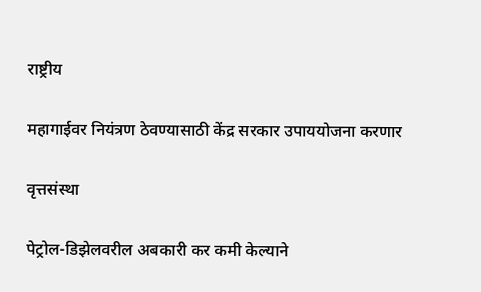राष्ट्रीय

महागाईवर नियंत्रण ठेवण्यासाठी केंद्र सरकार उपाययोजना करणार

वृत्तसंस्था

पेट्रोल-डिझेलवरील अबकारी कर कमी केल्याने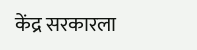केंद्र सरकारला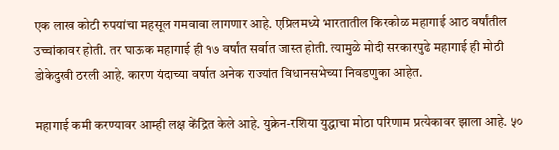एक लाख कोटी रुपयांचा महसूल गमवावा लागणार आहे. एप्रिलमध्ये भारतातील किरकोळ महागाई आठ वर्षांतील उच्चांकावर होती. तर घाऊक महागाई ही १७ वर्षांत सर्वात जास्त होती. त्यामुळे मोदी सरकारपुढे महागाई ही मोठी डोकेदुखी ठरली आहे. कारण यंदाच्या वर्षात अनेक राज्यांत विधानसभेच्या निवडणुका आहेत.

महागाई कमी करण्यावर आम्ही लक्ष केंद्रित केले आहे. युक्रेन-रशिया युद्धाचा मोठा परिणाम प्रत्येकावर झाला आहे. ५०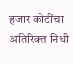हजार कोटींचा अतिरिक्त निधी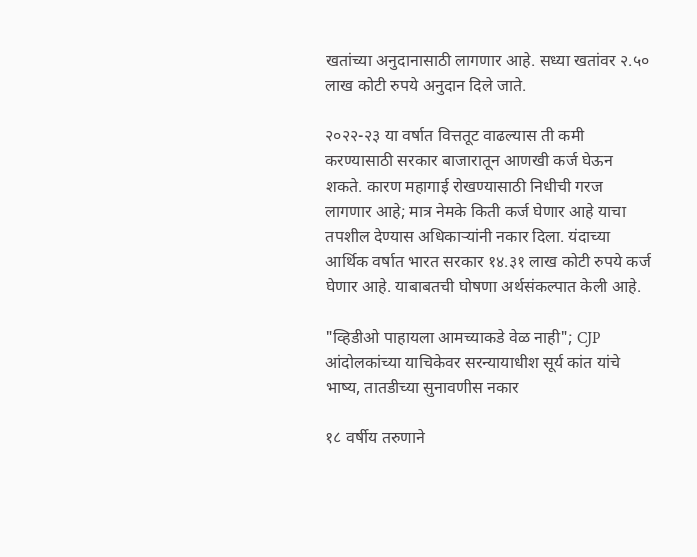खतांच्या अनुदानासाठी लागणार आहे. सध्या खतांवर २.५० लाख कोटी रुपये अनुदान दिले जाते.

२०२२-२३ या वर्षात वित्ततूट वाढल्यास ती कमी करण्यासाठी सरकार बाजारातून आणखी कर्ज घेऊन शकते. कारण महागाई रोखण्यासाठी निधीची गरज लागणार आहे; मात्र नेमके किती कर्ज घेणार आहे याचा तपशील देण्यास अधिकाऱ्यांनी नकार दिला. यंदाच्या आर्थिक वर्षात भारत सरकार १४.३१ लाख कोटी रुपये कर्ज घेणार आहे. याबाबतची घोषणा अर्थसंकल्पात केली आहे.

"व्हिडीओ पाहायला आमच्याकडे वेळ नाही"; CJP आंदोलकांच्या याचिकेवर सरन्यायाधीश सूर्य कांत यांचे भाष्य, तातडीच्या सुनावणीस नकार

१८ वर्षीय तरुणाने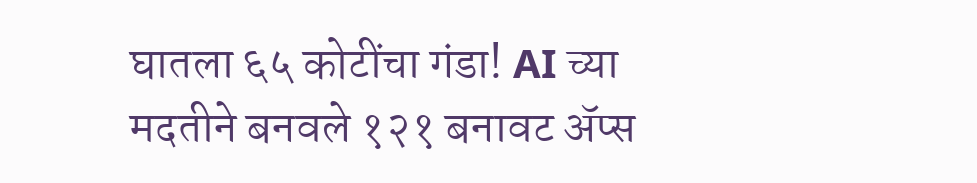घातला ६५ कोटींचा गंडा! AI च्या मदतीने बनवले १२१ बनावट अ‍ॅप्स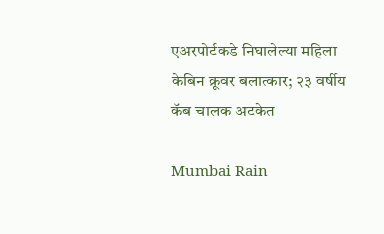एअरपोर्टकडे निघालेल्या महिला केबिन क्रूवर बलात्कार; २३ वर्षीय कॅब चालक अटकेत

Mumbai Rain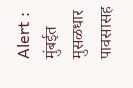Alert : मुंबईत मुसळधार पावसासह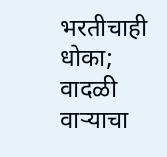भरतीचाही धोका; वादळी वाऱ्याचा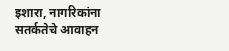इशारा, नागरिकांना सतर्कतेचे आवाहन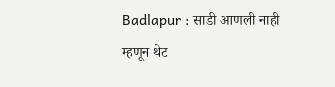Badlapur : साडी आणली नाही म्हणून थेट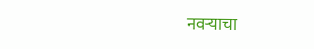नवऱ्याचा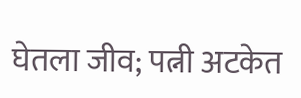घेतला जीव; पत्नी अटकेत